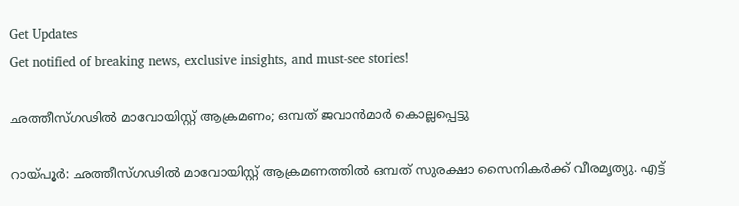Get Updates
Get notified of breaking news, exclusive insights, and must-see stories!

ഛത്തീസ്ഗഢില്‍ മാവോയിസ്റ്റ് ആക്രമണം; ഒമ്പത് ജവാന്‍മാര്‍ കൊല്ലപ്പെട്ടു

റായ്പൂര്‍: ഛത്തീസ്ഗഢില്‍ മാവോയിസ്റ്റ് ആക്രമണത്തില്‍ ഒമ്പത് സുരക്ഷാ സൈനികര്‍ക്ക് വീരമൃത്യു. എട്ട്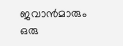ജവാന്‍മാരും ഒരു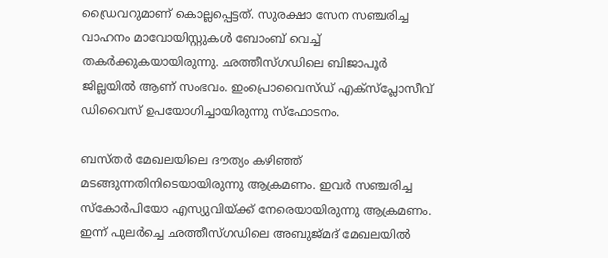ഡ്രൈവറുമാണ് കൊല്ലപ്പെട്ടത്. സുരക്ഷാ സേന സഞ്ചരിച്ച വാഹനം മാവോയിസ്റ്റുകള്‍ ബോംബ് വെച്ച് തകര്‍ക്കുകയായിരുന്നു. ഛത്തീസ്ഗഡിലെ ബിജാപൂര്‍ ജില്ലയില്‍ ആണ് സംഭവം. ഇംപ്രൊവൈസ്ഡ് എക്സ്പ്ലോസീവ് ഡിവൈസ് ഉപയോഗിച്ചായിരുന്നു സ്‌ഫോടനം.

ബസ്തര്‍ മേഖലയിലെ ദൗത്യം കഴിഞ്ഞ് മടങ്ങുന്നതിനിടെയായിരുന്നു ആക്രമണം. ഇവര്‍ സഞ്ചരിച്ച സ്‌കോര്‍പിയോ എസ്യുവിയ്ക്ക് നേരെയായിരുന്നു ആക്രമണം. ഇന്ന് പുലര്‍ച്ചെ ഛത്തീസ്ഗഡിലെ അബുജ്മദ് മേഖലയില്‍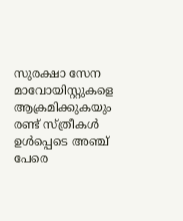സുരക്ഷാ സേന മാവോയിസ്റ്റുകളെ ആക്രമിക്കുകയും രണ്ട് സ്ത്രീകള്‍ ഉള്‍പ്പെടെ അഞ്ച് പേരെ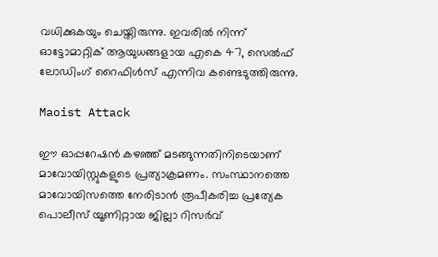വധിക്കുകയും ചെയ്തിരുന്നു. ഇവരില്‍ നിന്ന് ഓട്ടോമാറ്റിക് ആയുധങ്ങളായ എകെ 47, സെല്‍ഫ് ലോഡിംഗ് റൈഫിള്‍സ് എന്നിവ കണ്ടെടുത്തിരുന്നു.

Maoist Attack

ഈ ഓപ്പറേഷന്‍ കഴഞ്ഞ് മടങ്ങുന്നതിനിടെയാണ് മാവോയിസ്റ്റുകളുടെ പ്രത്യാക്രമണം. സംസ്ഥാനത്തെ മാവോയിസത്തെ നേരിടാന്‍ രൂപീകരിച്ച പ്രത്യേക പൊലീസ് യൂണിറ്റായ ജില്ലാ റിസര്‍വ്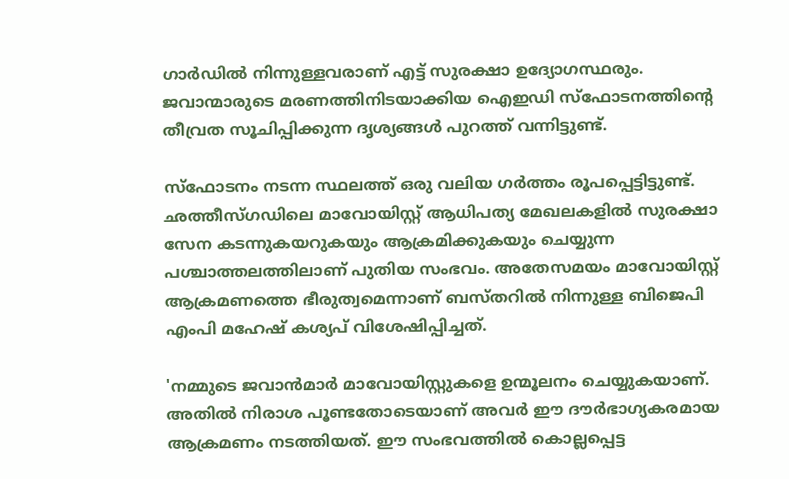ഗാര്‍ഡില്‍ നിന്നുള്ളവരാണ് എട്ട് സുരക്ഷാ ഉദ്യോഗസ്ഥരും. ജവാന്മാരുടെ മരണത്തിനിടയാക്കിയ ഐഇഡി സ്‌ഫോടനത്തിന്റെ തീവ്രത സൂചിപ്പിക്കുന്ന ദൃശ്യങ്ങള്‍ പുറത്ത് വന്നിട്ടുണ്ട്.

സ്‌ഫോടനം നടന്ന സ്ഥലത്ത് ഒരു വലിയ ഗര്‍ത്തം രൂപപ്പെട്ടിട്ടുണ്ട്. ഛത്തീസ്ഗഡിലെ മാവോയിസ്റ്റ് ആധിപത്യ മേഖലകളില്‍ സുരക്ഷാ സേന കടന്നുകയറുകയും ആക്രമിക്കുകയും ചെയ്യുന്ന പശ്ചാത്തലത്തിലാണ് പുതിയ സംഭവം. അതേസമയം മാവോയിസ്റ്റ് ആക്രമണത്തെ ഭീരുത്വമെന്നാണ് ബസ്തറില്‍ നിന്നുള്ള ബിജെപി എംപി മഹേഷ് കശ്യപ് വിശേഷിപ്പിച്ചത്.

'നമ്മുടെ ജവാന്‍മാര്‍ മാവോയിസ്റ്റുകളെ ഉന്മൂലനം ചെയ്യുകയാണ്. അതില്‍ നിരാശ പൂണ്ടതോടെയാണ് അവര്‍ ഈ ദൗര്‍ഭാഗ്യകരമായ ആക്രമണം നടത്തിയത്. ഈ സംഭവത്തില്‍ കൊല്ലപ്പെട്ട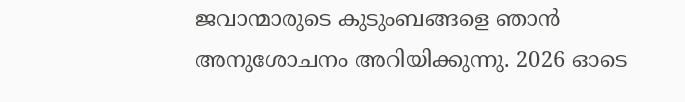ജവാന്മാരുടെ കുടുംബങ്ങളെ ഞാന്‍ അനുശോചനം അറിയിക്കുന്നു. 2026 ഓടെ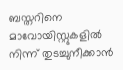ബസ്തറിനെ മാവോയിസ്റ്റുകളില്‍ നിന്ന് തുടച്ചുനീക്കാന്‍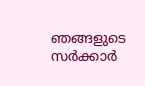ഞങ്ങളുടെ സര്‍ക്കാര്‍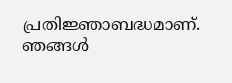പ്രതിജ്ഞാബദ്ധമാണ്. ഞങ്ങള്‍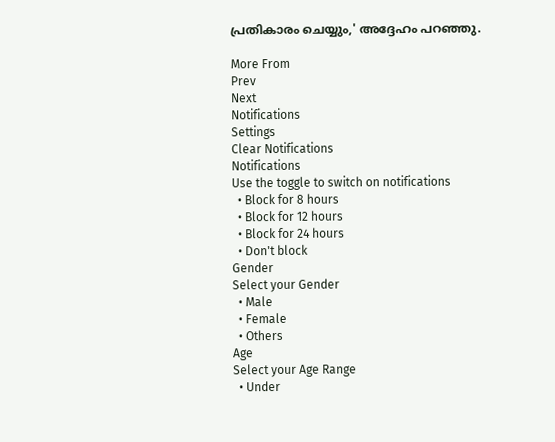പ്രതികാരം ചെയ്യും,' അദ്ദേഹം പറഞ്ഞു.

More From
Prev
Next
Notifications
Settings
Clear Notifications
Notifications
Use the toggle to switch on notifications
  • Block for 8 hours
  • Block for 12 hours
  • Block for 24 hours
  • Don't block
Gender
Select your Gender
  • Male
  • Female
  • Others
Age
Select your Age Range
  • Under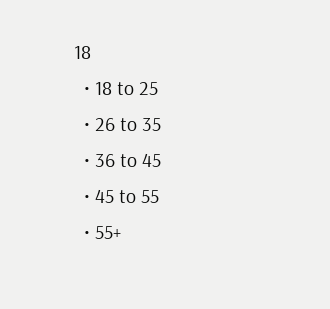18
  • 18 to 25
  • 26 to 35
  • 36 to 45
  • 45 to 55
  • 55+